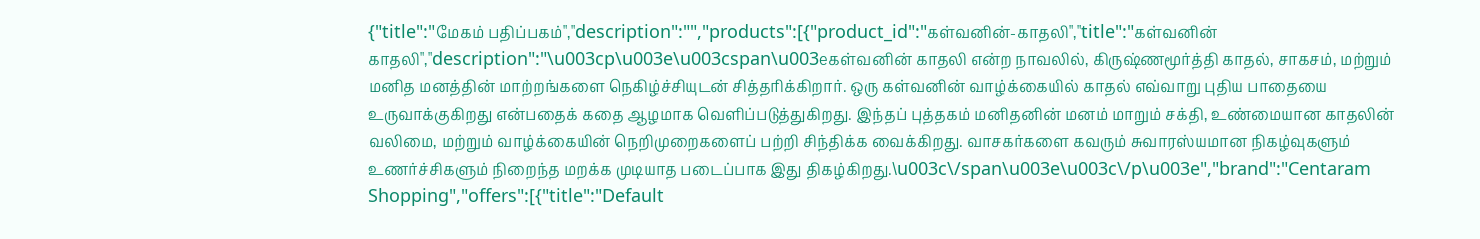{"title":"மேகம் பதிப்பகம்","description":"","products":[{"product_id":"கள்வனின்-காதலி","title":"கள்வனின் காதலி","description":"\u003cp\u003e\u003cspan\u003eகள்வனின் காதலி என்ற நாவலில், கிருஷ்ணமூர்த்தி காதல், சாகசம், மற்றும் மனித மனத்தின் மாற்றங்களை நெகிழ்ச்சியுடன் சித்தரிக்கிறார். ஒரு கள்வனின் வாழ்க்கையில் காதல் எவ்வாறு புதிய பாதையை உருவாக்குகிறது என்பதைக் கதை ஆழமாக வெளிப்படுத்துகிறது. இந்தப் புத்தகம் மனிதனின் மனம் மாறும் சக்தி, உண்மையான காதலின் வலிமை, மற்றும் வாழ்க்கையின் நெறிமுறைகளைப் பற்றி சிந்திக்க வைக்கிறது. வாசகர்களை கவரும் சுவாரஸ்யமான நிகழ்வுகளும் உணர்ச்சிகளும் நிறைந்த மறக்க முடியாத படைப்பாக இது திகழ்கிறது.\u003c\/span\u003e\u003c\/p\u003e","brand":"Centaram Shopping","offers":[{"title":"Default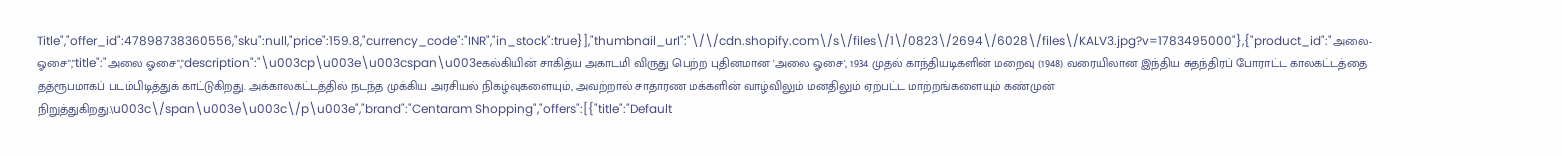Title","offer_id":47898738360556,"sku":null,"price":159.8,"currency_code":"INR","in_stock":true}],"thumbnail_url":"\/\/cdn.shopify.com\/s\/files\/1\/0823\/2694\/6028\/files\/KALV3.jpg?v=1783495000"},{"product_id":"அலை-ஓசை","title":"அலை ஓசை","description":"\u003cp\u003e\u003cspan\u003eகல்கியின் சாகித்ய அகாடமி விருது பெற்ற புதினமான 'அலை ஓசை', 1934 முதல் காந்தியடிகளின் மறைவு (1948) வரையிலான இந்திய சுதந்திரப் போராட்ட காலகட்டத்தை தத்ரூபமாகப் படம்பிடித்துக் காட்டுகிறது. அக்காலகட்டத்தில் நடந்த முக்கிய அரசியல் நிகழ்வுகளையும், அவற்றால் சாதாரண மக்களின் வாழ்விலும் மனதிலும் ஏற்பட்ட மாற்றங்களையும் கண்முன் நிறுத்துகிறது.\u003c\/span\u003e\u003c\/p\u003e","brand":"Centaram Shopping","offers":[{"title":"Default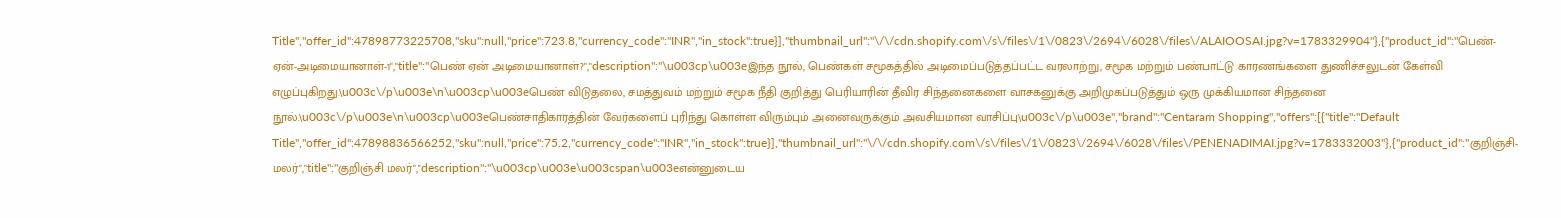Title","offer_id":47898773225708,"sku":null,"price":723.8,"currency_code":"INR","in_stock":true}],"thumbnail_url":"\/\/cdn.shopify.com\/s\/files\/1\/0823\/2694\/6028\/files\/ALAIOOSAI.jpg?v=1783329904"},{"product_id":"பெண்-ஏன்-அடிமையானாள்-1","title":"பெண் ஏன் அடிமையானாள்?","description":"\u003cp\u003eஇந்த நூல், பெண்கள் சமூகத்தில் அடிமைப்படுத்தப்பட்ட வரலாற்று, சமூக மற்றும் பண்பாட்டு காரணங்களை துணிச்சலுடன் கேள்வி எழுப்புகிறது.\u003c\/p\u003e\n\u003cp\u003eபெண் விடுதலை, சமத்துவம் மற்றும் சமூக நீதி குறித்து பெரியாரின் தீவிர சிந்தனைகளை வாசகனுக்கு அறிமுகப்படுத்தும் ஒரு முக்கியமான சிந்தனை நூல்.\u003c\/p\u003e\n\u003cp\u003eபெண்சாதிகாரத்தின் வேர்களைப் புரிந்து கொள்ள விரும்பும் அனைவருக்கும் அவசியமான வாசிப்பு\u003c\/p\u003e","brand":"Centaram Shopping","offers":[{"title":"Default Title","offer_id":47898836566252,"sku":null,"price":75.2,"currency_code":"INR","in_stock":true}],"thumbnail_url":"\/\/cdn.shopify.com\/s\/files\/1\/0823\/2694\/6028\/files\/PENENADIMAI.jpg?v=1783332003"},{"product_id":"குறிஞ்சி-மலர்","title":"குறிஞ்சி மலர்","description":"\u003cp\u003e\u003cspan\u003eஎன்னுடைய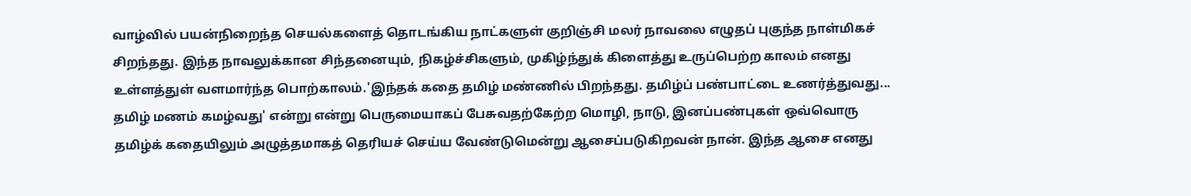வாழ்வில் பயன்நிறைந்த செயல்களைத் தொடங்கிய நாட்களுள் குறிஞ்சி மலர் நாவலை எழுதப் புகுந்த நாள்மிகச் சிறந்தது. இந்த நாவலுக்கான சிந்தனையும், நிகழ்ச்சிகளும், முகிழ்ந்துக் கிளைத்து உருப்பெற்ற காலம் எனது உள்ளத்துள் வளமார்ந்த பொற்காலம்.'இந்தக் கதை தமிழ் மண்ணில் பிறந்தது. தமிழ்ப் பண்பாட்டை உணர்த்துவது... தமிழ் மணம் கமழ்வது' என்று என்று பெருமையாகப் பேசுவதற்கேற்ற மொழி, நாடு, இனப்பண்புகள் ஒவ்வொரு தமிழ்க் கதையிலும் அழுத்தமாகத் தெரியச் செய்ய வேண்டுமென்று ஆசைப்படுகிறவன் நான். இந்த ஆசை எனது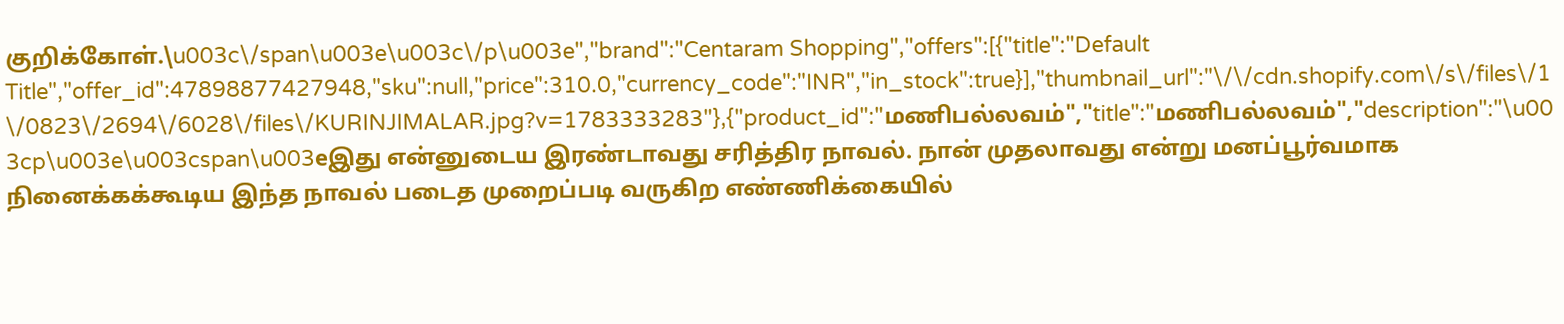குறிக்கோள்.\u003c\/span\u003e\u003c\/p\u003e","brand":"Centaram Shopping","offers":[{"title":"Default Title","offer_id":47898877427948,"sku":null,"price":310.0,"currency_code":"INR","in_stock":true}],"thumbnail_url":"\/\/cdn.shopify.com\/s\/files\/1\/0823\/2694\/6028\/files\/KURINJIMALAR.jpg?v=1783333283"},{"product_id":"மணிபல்லவம்","title":"மணிபல்லவம்","description":"\u003cp\u003e\u003cspan\u003eஇது என்னுடைய இரண்டாவது சரித்திர நாவல். நான் முதலாவது என்று மனப்பூர்வமாக நினைக்கக்கூடிய இந்த நாவல் படைத முறைப்படி வருகிற எண்ணிக்கையில்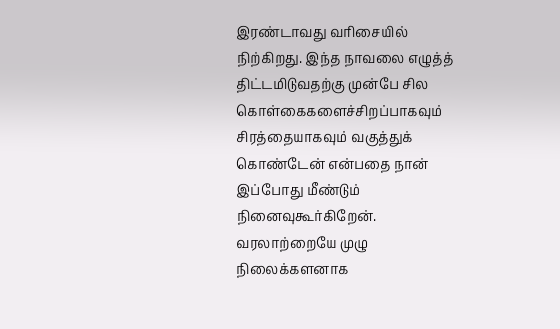இரண்டாவது வரிசையில் நிற்கிறது. இந்த நாவலை எழுத்த் திட்டமிடுவதற்கு முன்பே சில கொள்கைகளைச்சிறப்பாகவும் சிரத்தையாகவும் வகுத்துக் கொண்டேன் என்பதை நான் இப்போது மீண்டும் நினைவுகூர்கிறேன். வரலாற்றையே முழு நிலைக்களனாக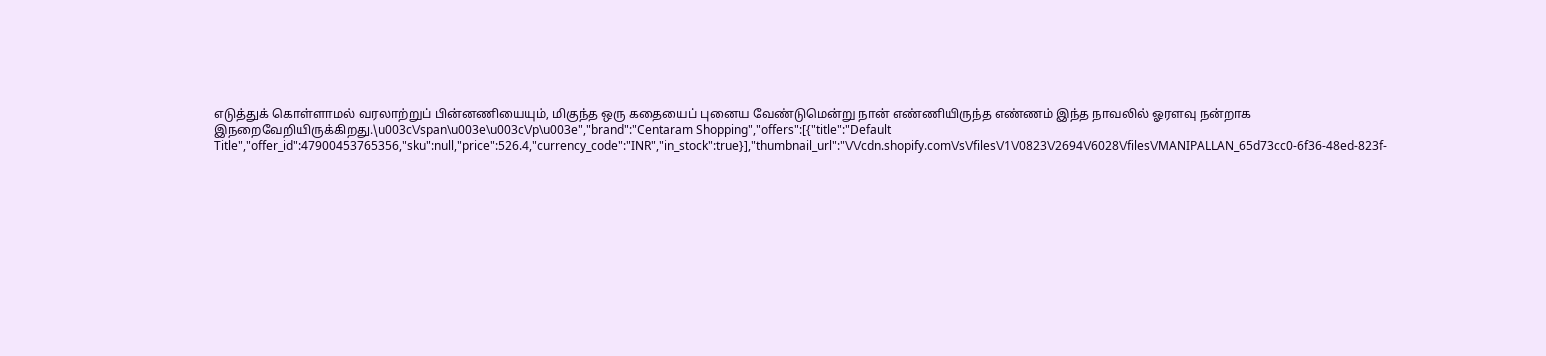எடுத்துக் கொள்ளாமல் வரலாற்றுப் பின்னணியையும், மிகுந்த ஒரு கதையைப் புனைய வேண்டுமென்று நான் எண்ணியிருந்த எண்ணம் இந்த நாவலில் ஓரளவு நன்றாக இநறைவேறியிருக்கிறது.\u003c\/span\u003e\u003c\/p\u003e","brand":"Centaram Shopping","offers":[{"title":"Default Title","offer_id":47900453765356,"sku":null,"price":526.4,"currency_code":"INR","in_stock":true}],"thumbnail_url":"\/\/cdn.shopify.com\/s\/files\/1\/0823\/2694\/6028\/files\/MANIPALLAN_65d73cc0-6f36-48ed-823f-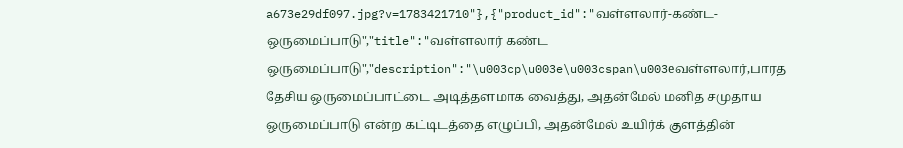a673e29df097.jpg?v=1783421710"},{"product_id":"வள்ளலார்-கண்ட-ஒருமைப்பாடு","title":"வள்ளலார் கண்ட ஒருமைப்பாடு","description":"\u003cp\u003e\u003cspan\u003eவள்ளலார்,பாரத தேசிய ஒருமைப்பாட்டை அடித்தளமாக வைத்து, அதன்மேல் மனித சமுதாய ஒருமைப்பாடு என்ற கட்டிடத்தை எழுப்பி, அதன்மேல் உயிர்க் குளத்தின்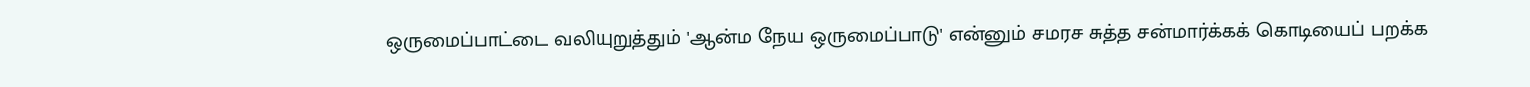ஒருமைப்பாட்டை வலியுறுத்தும் 'ஆன்ம நேய ஒருமைப்பாடு' என்னும் சமரச சுத்த சன்மார்க்கக் கொடியைப் பறக்க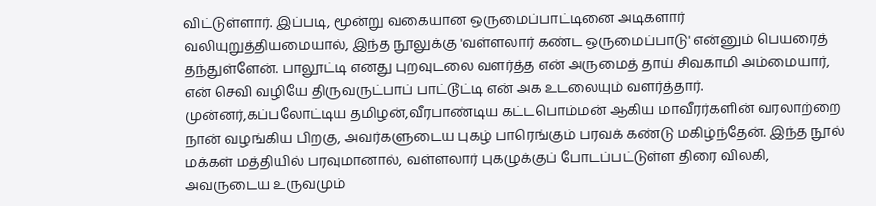விட்டுள்ளார். இப்படி, மூன்று வகையான ஒருமைப்பாட்டினை அடிகளார் வலியுறுத்தியமையால், இந்த நூலுக்கு 'வள்ளலார் கண்ட ஒருமைப்பாடு' என்னும் பெயரைத் தந்துள்ளேன். பாலூட்டி எனது புறவுடலை வளர்த்த என் அருமைத் தாய் சிவகாமி அம்மையார், என் செவி வழியே திருவருட்பாப் பாட்டூட்டி என் அக உடலையும் வளர்த்தார். முன்னர்,கப்பலோட்டிய தமிழன்,வீரபாண்டிய கட்டபொம்மன் ஆகிய மாவீரர்களின் வரலாற்றை நான் வழங்கிய பிறகு, அவர்களுடைய புகழ் பாரெங்கும் பரவக் கண்டு மகிழ்ந்தேன். இந்த நூல் மக்கள் மத்தியில் பரவுமானால், வள்ளலார் புகழுக்குப் போடப்பட்டுள்ள திரை விலகி, அவருடைய உருவமும்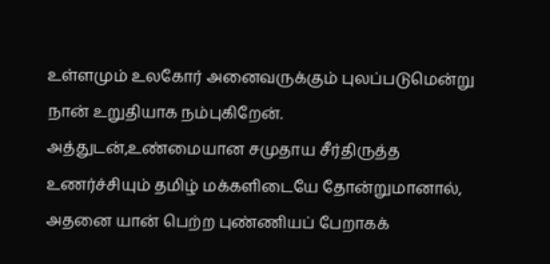உள்ளமும் உலகோர் அனைவருக்கும் புலப்படுமென்று நான் உறுதியாக நம்புகிறேன். அத்துடன்,உண்மையான சமுதாய சீர்திருத்த உணர்ச்சியும் தமிழ் மக்களிடையே தோன்றுமானால், அதனை யான் பெற்ற புண்ணியப் பேறாகக்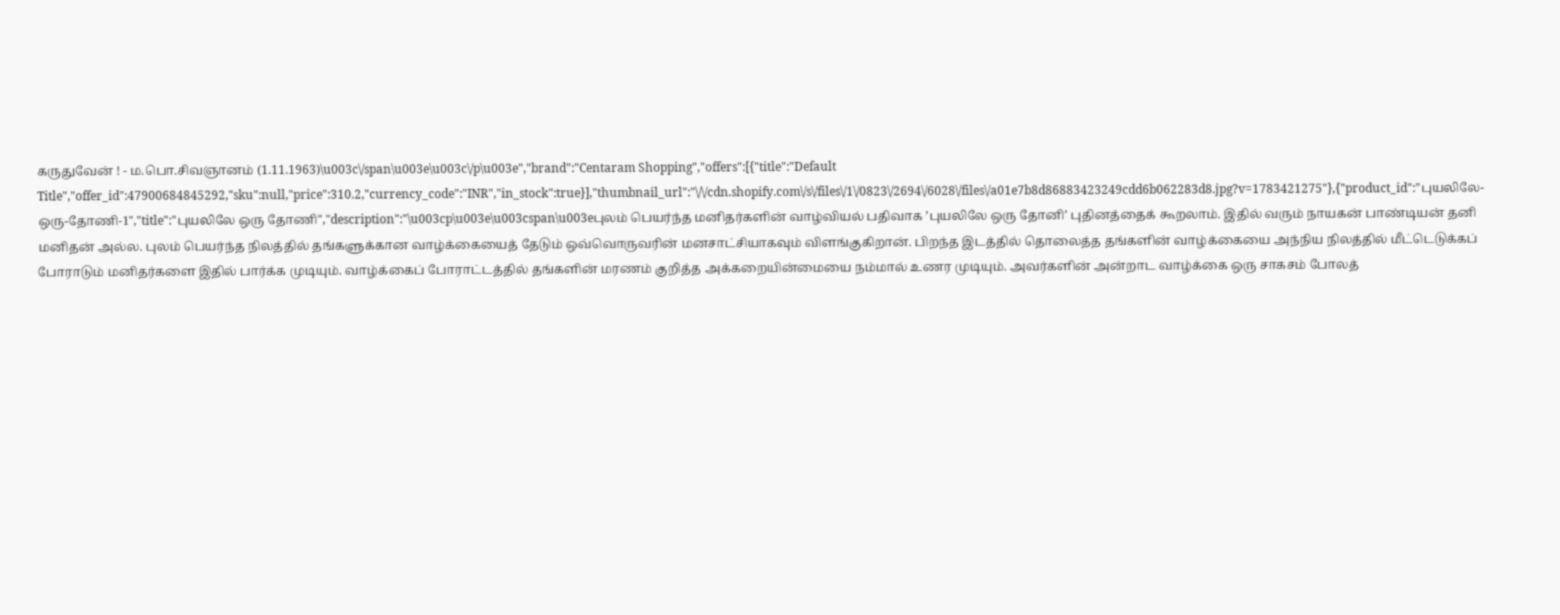கருதுவேன் ! - ம.பொ.சிவஞானம் (1.11.1963)\u003c\/span\u003e\u003c\/p\u003e","brand":"Centaram Shopping","offers":[{"title":"Default Title","offer_id":47900684845292,"sku":null,"price":310.2,"currency_code":"INR","in_stock":true}],"thumbnail_url":"\/\/cdn.shopify.com\/s\/files\/1\/0823\/2694\/6028\/files\/a01e7b8d86883423249cdd6b062283d8.jpg?v=1783421275"},{"product_id":"புயலிலே-ஒரு-தோணி-1","title":"புயலிலே ஒரு தோணி","description":"\u003cp\u003e\u003cspan\u003eபுலம் பெயர்ந்த மனிதர்களின் வாழ்வியல் பதிவாக ’புயலிலே ஒரு தோனி’ புதினத்தைக் கூறலாம். இதில் வரும் நாயகன் பாண்டியன் தனி மனிதன் அல்ல. புலம் பெயர்ந்த நிலத்தில் தங்களுக்கான வாழ்க்கையைத் தேடும் ஒவ்வொருவரின் மனசாட்சியாகவும் விளங்குகிறான். பிறந்த இடத்தில் தொலைத்த தங்களின் வாழ்க்கையை அந்நிய நிலத்தில் மீட்டெடுக்கப் போராடும் மனிதர்களை இதில் பார்க்க முடியும். வாழ்க்கைப் போராட்டத்தில் தங்களின் மரணம் குறித்த அக்கறையின்மையை நம்மால் உணர முடியும். அவர்களின் அன்றாட வாழ்க்கை ஒரு சாகசம் போலத்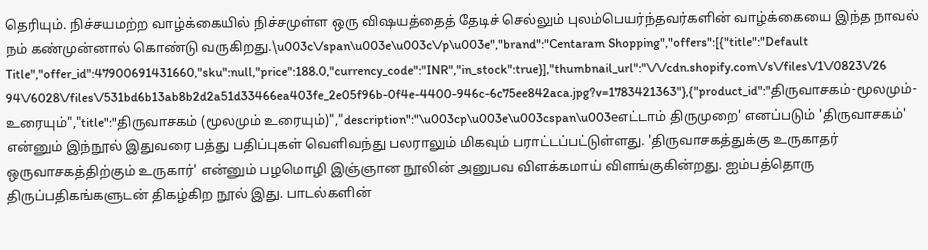தெரியும். நிச்சயமற்ற வாழ்க்கையில் நிச்சமுள்ள ஒரு விஷயத்தைத் தேடிச் செல்லும் புலம்பெயர்ந்தவர்களின் வாழ்க்கையை இந்த நாவல் நம் கண்முன்னால் கொண்டு வருகிறது.\u003c\/span\u003e\u003c\/p\u003e","brand":"Centaram Shopping","offers":[{"title":"Default Title","offer_id":47900691431660,"sku":null,"price":188.0,"currency_code":"INR","in_stock":true}],"thumbnail_url":"\/\/cdn.shopify.com\/s\/files\/1\/0823\/2694\/6028\/files\/531bd6b13ab8b2d2a51d33466ea403fe_2e05f96b-0f4e-4400-946c-6c75ee842aca.jpg?v=1783421363"},{"product_id":"திருவாசகம்-மூலமும்-உரையும்","title":"திருவாசகம் (மூலமும் உரையும்)","description":"\u003cp\u003e\u003cspan\u003eஎட்டாம் திருமுறை' எனப்படும் 'திருவாசகம்' என்னும் இந்நூல் இதுவரை பத்து பதிப்புகள் வெளிவந்து பலராலும் மிகவும் பராட்டப்பட்டுள்ளது. 'திருவாசகத்துக்கு உருகாதர் ஒருவாசகத்திற்கும் உருகார்' என்னும் பழமொழி இஞ்ஞான நூலின் அனுபவ விளக்கமாய் விளங்குகின்றது. ஐம்பத்தொரு திருப்பதிகங்களுடன் திகழ்கிற நூல் இது. பாடல்களின்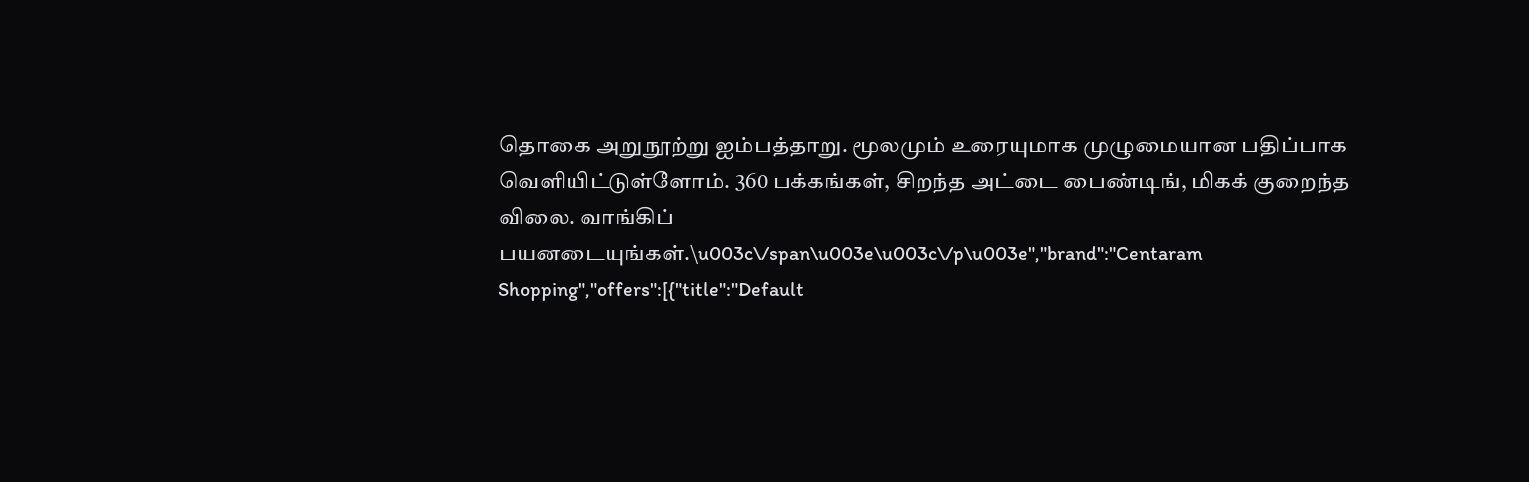தொகை அறுநூற்று ஐம்பத்தாறு. மூலமும் உரையுமாக முழுமையான பதிப்பாக வெளியிட்டுள்ளோம். 360 பக்கங்கள், சிறந்த அட்டை பைண்டிங், மிகக் குறைந்த விலை. வாங்கிப் பயனடையுங்கள்.\u003c\/span\u003e\u003c\/p\u003e","brand":"Centaram Shopping","offers":[{"title":"Default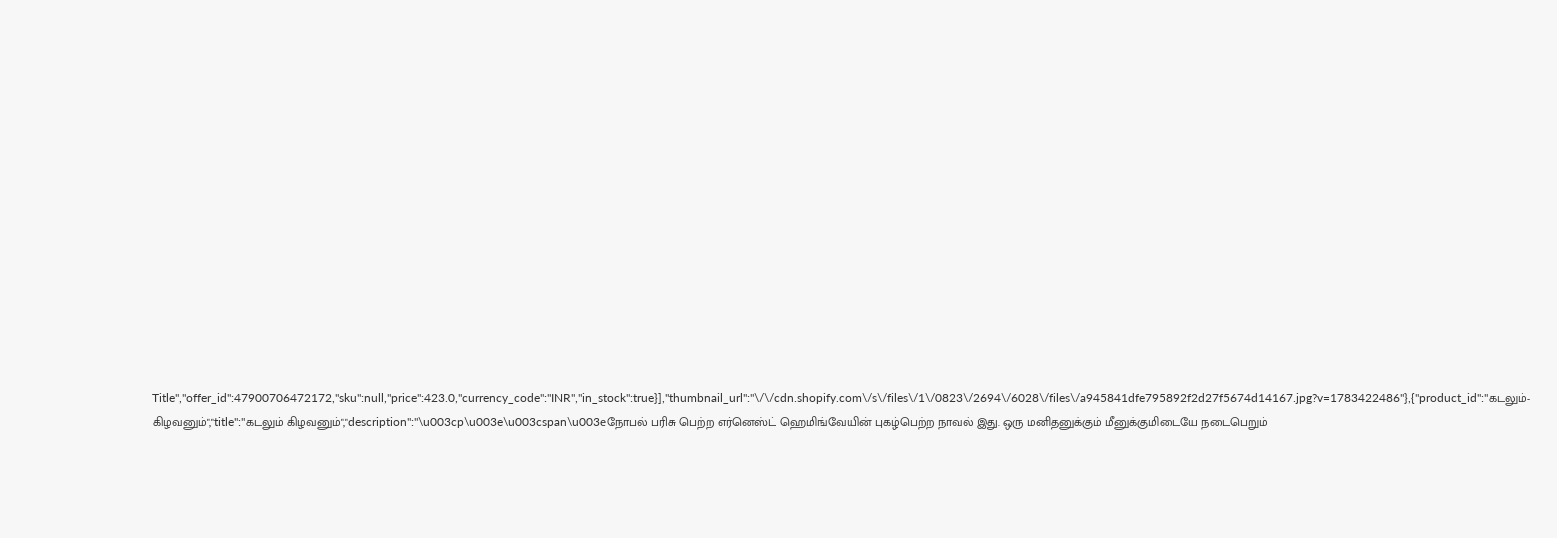Title","offer_id":47900706472172,"sku":null,"price":423.0,"currency_code":"INR","in_stock":true}],"thumbnail_url":"\/\/cdn.shopify.com\/s\/files\/1\/0823\/2694\/6028\/files\/a945841dfe795892f2d27f5674d14167.jpg?v=1783422486"},{"product_id":"கடலும்-கிழவனும்","title":"கடலும் கிழவனும்","description":"\u003cp\u003e\u003cspan\u003eநோபல் பரிசு பெற்ற எர்னெஸ்ட் ஹெமிங்வேயின் புகழ்பெற்ற நாவல் இது. ஒரு மனிதனுக்கும் மீனுக்குமிடையே நடைபெறும்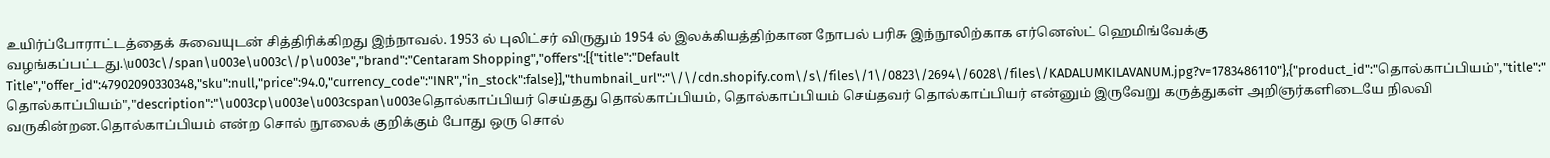உயிர்ப்போராட்டத்தைக் சுவையுடன் சித்திரிக்கிறது இந்நாவல். 1953 ல் புலிட்சர் விருதும் 1954 ல் இலக்கியத்திற்கான நோபல் பரிசு இந்நூலிற்காக எர்னெஸ்ட் ஹெமிங்வேக்கு வழங்கப்பட்டது.\u003c\/span\u003e\u003c\/p\u003e","brand":"Centaram Shopping","offers":[{"title":"Default Title","offer_id":47902090330348,"sku":null,"price":94.0,"currency_code":"INR","in_stock":false}],"thumbnail_url":"\/\/cdn.shopify.com\/s\/files\/1\/0823\/2694\/6028\/files\/KADALUMKILAVANUM.jpg?v=1783486110"},{"product_id":"தொல்காப்பியம்","title":"தொல்காப்பியம்","description":"\u003cp\u003e\u003cspan\u003eதொல்காப்பியர் செய்தது தொல்காப்பியம், தொல்காப்பியம் செய்தவர் தொல்காப்பியர் என்னும் இருவேறு கருத்துகள் அறிஞர்களிடையே நிலவி வருகின்றன.தொல்காப்பியம் என்ற சொல் நூலைக் குறிக்கும் போது ஒரு சொல்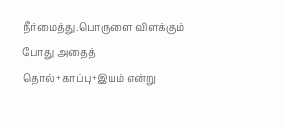நீர்மைத்து.பொருளை விளக்கும் போது அதைத் தொல்+காப்பு+இயம் என்று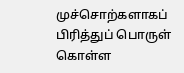முச்சொற்களாகப் பிரித்துப் பொருள் கொள்ள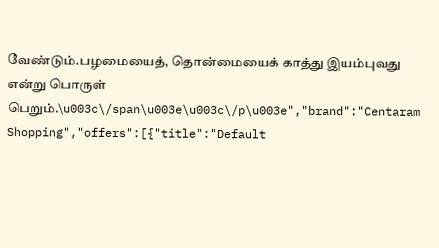வேண்டும்.பழமையைத், தொன்மையைக் காத்து இயம்புவது என்று பொருள் பெறும்.\u003c\/span\u003e\u003c\/p\u003e","brand":"Centaram Shopping","offers":[{"title":"Default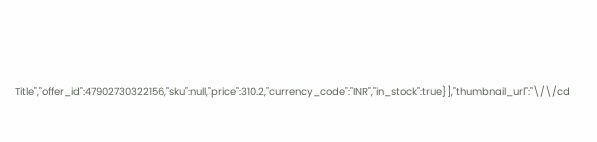Title","offer_id":47902730322156,"sku":null,"price":310.2,"currency_code":"INR","in_stock":true}],"thumbnail_url":"\/\/cd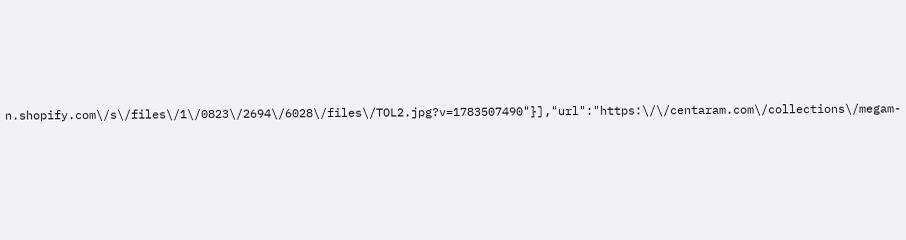n.shopify.com\/s\/files\/1\/0823\/2694\/6028\/files\/TOL2.jpg?v=1783507490"}],"url":"https:\/\/centaram.com\/collections\/megam-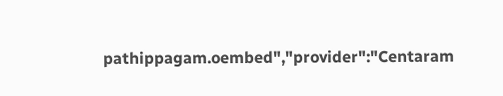pathippagam.oembed","provider":"Centaram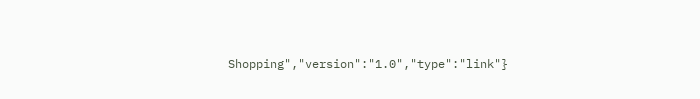Shopping","version":"1.0","type":"link"}